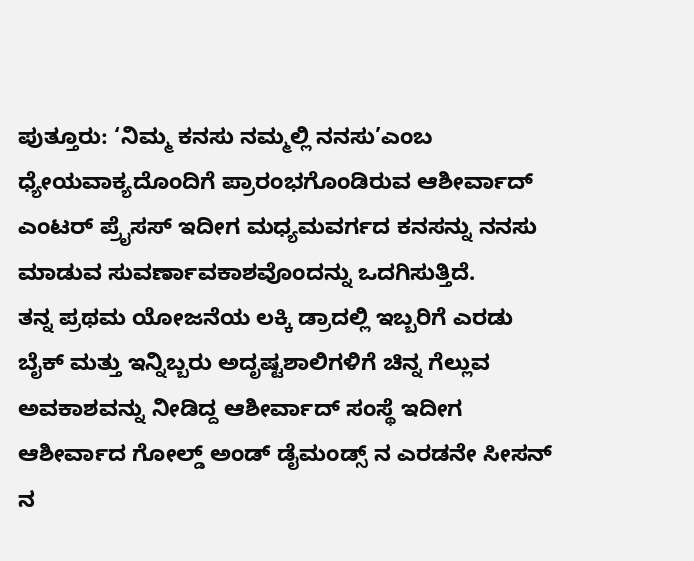ಪುತ್ತೂರು: ‘ನಿಮ್ಮ ಕನಸು ನಮ್ಮಲ್ಲಿ ನನಸು’ಎಂಬ ಧ್ಯೇಯವಾಕ್ಯದೊಂದಿಗೆ ಪ್ರಾರಂಭಗೊಂಡಿರುವ ಆಶೀರ್ವಾದ್ ಎಂಟರ್ ಪ್ರೈಸಸ್ ಇದೀಗ ಮಧ್ಯಮವರ್ಗದ ಕನಸನ್ನು ನನಸು ಮಾಡುವ ಸುವರ್ಣಾವಕಾಶವೊಂದನ್ನು ಒದಗಿಸುತ್ತಿದೆ.
ತನ್ನ ಪ್ರಥಮ ಯೋಜನೆಯ ಲಕ್ಕಿ ಡ್ರಾದಲ್ಲಿ ಇಬ್ಬರಿಗೆ ಎರಡು ಬೈಕ್ ಮತ್ತು ಇನ್ನಿಬ್ಬರು ಅದೃಷ್ಟಶಾಲಿಗಳಿಗೆ ಚಿನ್ನ ಗೆಲ್ಲುವ ಅವಕಾಶವನ್ನು ನೀಡಿದ್ದ ಆಶೀರ್ವಾದ್ ಸಂಸ್ಥೆ ಇದೀಗ ಆಶೀರ್ವಾದ ಗೋಲ್ಡ್ ಅಂಡ್ ಡೈಮಂಡ್ಸ್ ನ ಎರಡನೇ ಸೀಸನ್ ನ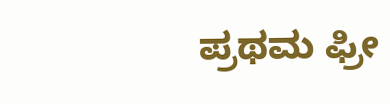ಪ್ರಥಮ ಫ್ರೀ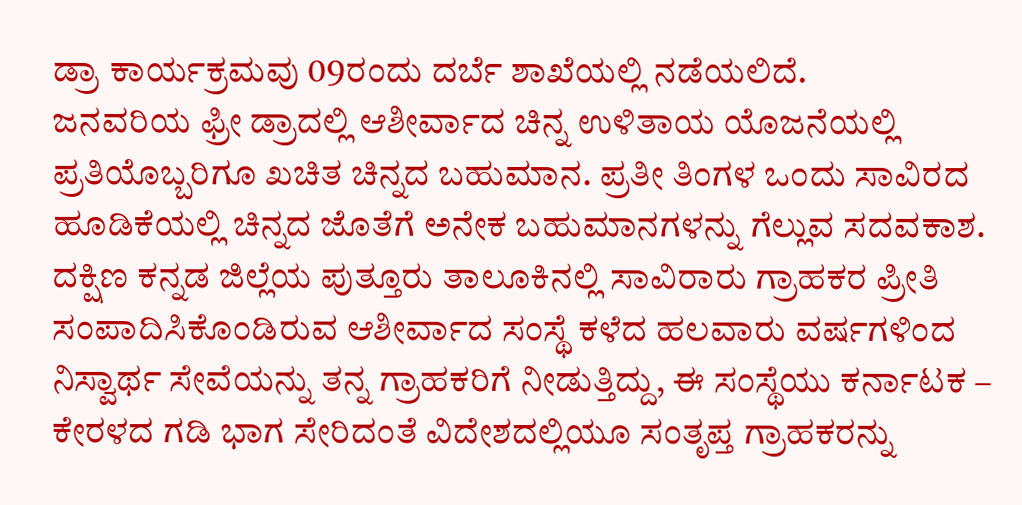ಡ್ರಾ ಕಾರ್ಯಕ್ರಮವು 09ರಂದು ದರ್ಬೆ ಶಾಖೆಯಲ್ಲಿ ನಡೆಯಲಿದೆ.
ಜನವರಿಯ ಫ್ರೀ ಡ್ರಾದಲ್ಲಿ ಆಶೀರ್ವಾದ ಚಿನ್ನ ಉಳಿತಾಯ ಯೊಜನೆಯಲ್ಲಿ ಪ್ರತಿಯೊಬ್ಬರಿಗೂ ಖಚಿತ ಚಿನ್ನದ ಬಹುಮಾನ. ಪ್ರತೀ ತಿಂಗಳ ಒಂದು ಸಾವಿರದ ಹೂಡಿಕೆಯಲ್ಲಿ ಚಿನ್ನದ ಜೊತೆಗೆ ಅನೇಕ ಬಹುಮಾನಗಳನ್ನು ಗೆಲ್ಲುವ ಸದವಕಾಶ.
ದಕ್ಷಿಣ ಕನ್ನಡ ಜಿಲ್ಲೆಯ ಪುತ್ತೂರು ತಾಲೂಕಿನಲ್ಲಿ ಸಾವಿರಾರು ಗ್ರಾಹಕರ ಪ್ರೀತಿ ಸಂಪಾದಿಸಿಕೊಂಡಿರುವ ಆಶೀರ್ವಾದ ಸಂಸ್ಥೆ ಕಳೆದ ಹಲವಾರು ವರ್ಷಗಳಿಂದ ನಿಸ್ವಾರ್ಥ ಸೇವೆಯನ್ನು ತನ್ನ ಗ್ರಾಹಕರಿಗೆ ನೀಡುತ್ತಿದ್ದು, ಈ ಸಂಸ್ಥೆಯು ಕರ್ನಾಟಕ – ಕೇರಳದ ಗಡಿ ಭಾಗ ಸೇರಿದಂತೆ ವಿದೇಶದಲ್ಲಿಯೂ ಸಂತೃಪ್ತ ಗ್ರಾಹಕರನ್ನು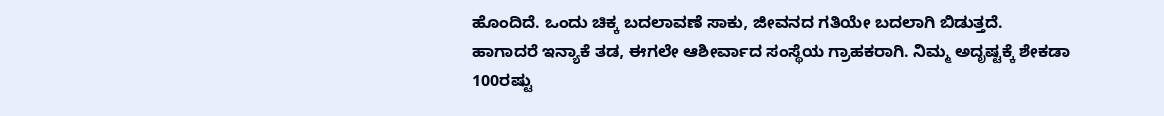ಹೊಂದಿದೆ. ಒಂದು ಚಿಕ್ಕ ಬದಲಾವಣೆ ಸಾಕು, ಜೀವನದ ಗತಿಯೇ ಬದಲಾಗಿ ಬಿಡುತ್ತದೆ.
ಹಾಗಾದರೆ ಇನ್ಯಾಕೆ ತಡ, ಈಗಲೇ ಆಶೀರ್ವಾದ ಸಂಸ್ಥೆಯ ಗ್ರಾಹಕರಾಗಿ. ನಿಮ್ಮ ಅದೃಷ್ಟಕ್ಕೆ ಶೇಕಡಾ 100ರಷ್ಟು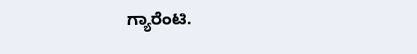ಗ್ಯಾರೆಂಟಿ.